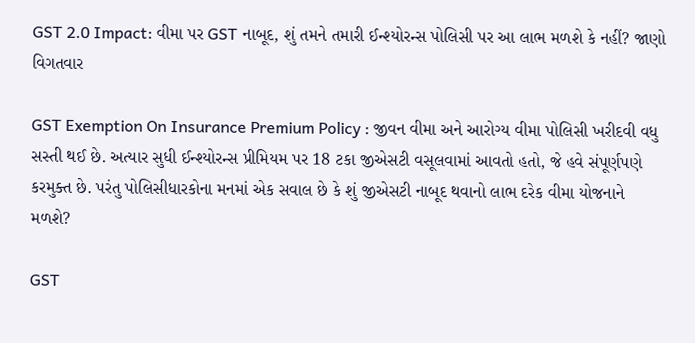GST 2.0 Impact: વીમા પર GST નાબૂદ, શું તમને તમારી ઈન્શ્યોરન્સ પોલિસી પર આ લાભ મળશે કે નહીં? જાણો વિગતવાર

GST Exemption On Insurance Premium Policy : જીવન વીમા અને આરોગ્ય વીમા પોલિસી ખરીદવી વધુ સસ્તી થઈ છે. અત્યાર સુધી ઈન્શ્યોરન્સ પ્રીમિયમ પર 18 ટકા જીએસટી વસૂલવામાં આવતો હતો, જે હવે સંપૂર્ણપણે કરમુક્ત છે. પરંતુ પોલિસીધારકોના મનમાં એક સવાલ છે કે શું જીએસટી નાબૂદ થવાનો લાભ દરેક વીમા યોજનાને મળશે?

GST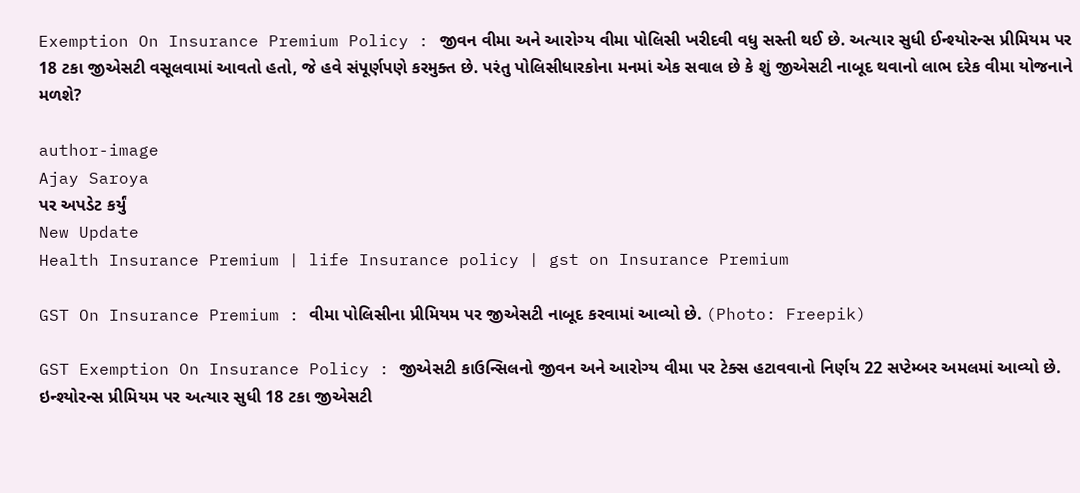Exemption On Insurance Premium Policy : જીવન વીમા અને આરોગ્ય વીમા પોલિસી ખરીદવી વધુ સસ્તી થઈ છે. અત્યાર સુધી ઈન્શ્યોરન્સ પ્રીમિયમ પર 18 ટકા જીએસટી વસૂલવામાં આવતો હતો, જે હવે સંપૂર્ણપણે કરમુક્ત છે. પરંતુ પોલિસીધારકોના મનમાં એક સવાલ છે કે શું જીએસટી નાબૂદ થવાનો લાભ દરેક વીમા યોજનાને મળશે?

author-image
Ajay Saroya
પર અપડેટ કર્યું
New Update
Health Insurance Premium | life Insurance policy | gst on Insurance Premium

GST On Insurance Premium : વીમા પોલિસીના પ્રીમિયમ પર જીએસટી નાબૂદ કરવામાં આવ્યો છે. (Photo: Freepik)

GST Exemption On Insurance Policy : જીએસટી કાઉન્સિલનો જીવન અને આરોગ્ય વીમા પર ટેક્સ હટાવવાનો નિર્ણય 22 સપ્ટેમ્બર અમલમાં આવ્યો છે. ઇન્શ્યોરન્સ પ્રીમિયમ પર અત્યાર સુધી 18 ટકા જીએસટી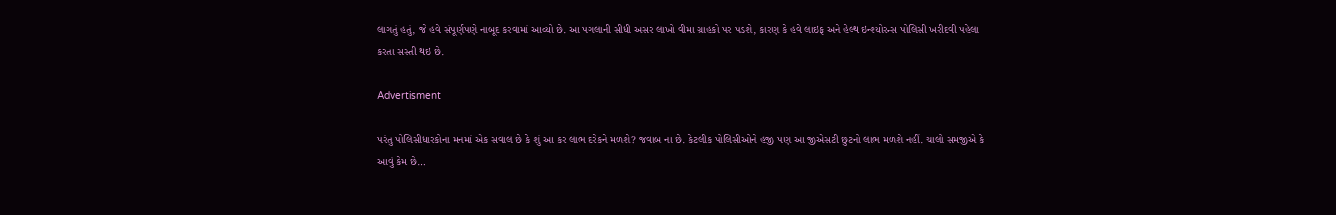લાગતું હતું, જે હવે સંપૂર્ણપણે નાબૂદ કરવામાં આવ્યો છે. આ પગલાની સીધી અસર લાખો વીમા ગ્રાહકો પર પડશે, કારણ કે હવે લાઇફ અને હેલ્થ ઇન્શ્યોરન્સ પોલિસી ખરીદવી પહેલા કરતા સસ્તી થઇ છે.

Advertisment

પરંતુ પોલિસીધારકોના મનમાં એક સવાલ છે કે શું આ કર લાભ દરેકને મળશે? જવાબ ના છે. કેટલીક પોલિસીઓને હજી પણ આ જીએસટી છુટનો લાભ મળશે નહીં. ચાલો સમજીએ કે આવું કેમ છે…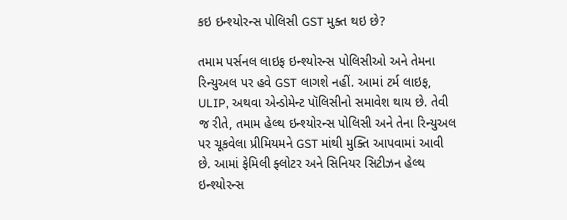કઇ ઇન્શ્યોરન્સ પોલિસી GST મુક્ત થઇ છે?

તમામ પર્સનલ લાઇફ ઇન્શ્યોરન્સ પોલિસીઓ અને તેમના રિન્યુઅલ પર હવે GST લાગશે નહીં. આમાં ટર્મ લાઇફ, ULIP, અથવા એન્ડોમેન્ટ પૉલિસીનો સમાવેશ થાય છે. તેવી જ રીતે, તમામ હેલ્થ ઇન્શ્યોરન્સ પોલિસી અને તેના રિન્યુઅલ પર ચૂકવેલા પ્રીમિયમને GST માંથી મુક્તિ આપવામાં આવી છે. આમાં ફેમિલી ફ્લોટર અને સિનિયર સિટીઝન હેલ્થ ઇન્શ્યોરન્સ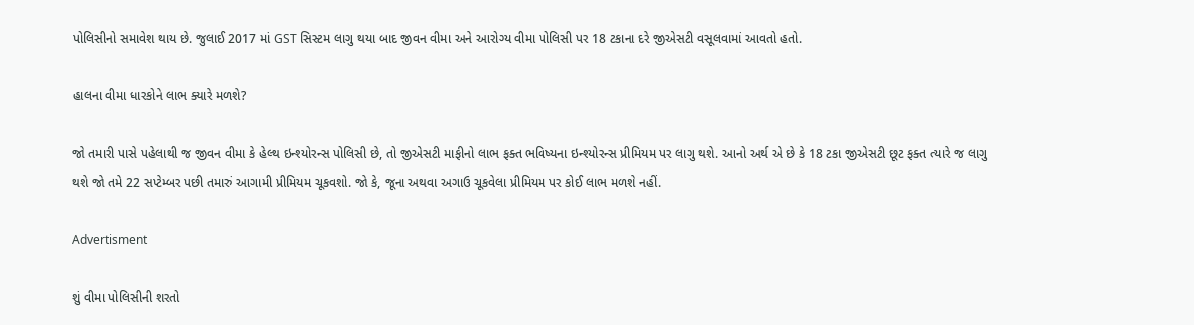પોલિસીનો સમાવેશ થાય છે. જુલાઈ 2017 માં GST સિસ્ટમ લાગુ થયા બાદ જીવન વીમા અને આરોગ્ય વીમા પોલિસી પર 18 ટકાના દરે જીએસટી વસૂલવામાં આવતો હતો.

હાલના વીમા ધારકોને લાભ ક્યારે મળશે?

જો તમારી પાસે પહેલાથી જ જીવન વીમા કે હેલ્થ ઇન્શ્યોરન્સ પોલિસી છે, તો જીએસટી માફીનો લાભ ફક્ત ભવિષ્યના ઇન્શ્યોરન્સ પ્રીમિયમ પર લાગુ થશે. આનો અર્થ એ છે કે 18 ટકા જીએસટી છૂટ ફક્ત ત્યારે જ લાગુ થશે જો તમે 22 સપ્ટેમ્બર પછી તમારું આગામી પ્રીમિયમ ચૂકવશો. જો કે, જૂના અથવા અગાઉ ચૂકવેલા પ્રીમિયમ પર કોઈ લાભ મળશે નહીં.

Advertisment

શું વીમા પોલિસીની શરતો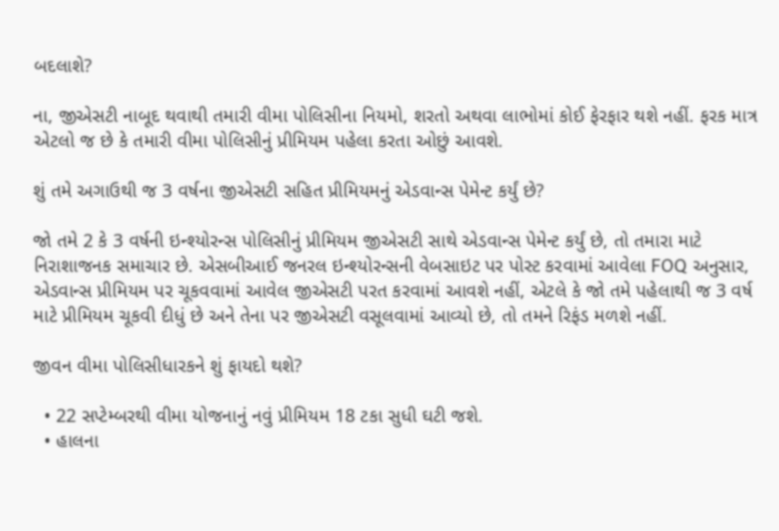બદલાશે?

ના, જીએસટી નાબૂદ થવાથી તમારી વીમા પોલિસીના નિયમો, શરતો અથવા લાભોમાં કોઈ ફેરફાર થશે નહીં. ફરક માત્ર એટલો જ છે કે તમારી વીમા પોલિસીનું પ્રીમિયમ પહેલા કરતા ઓછું આવશે.

શું તમે અગાઉથી જ 3 વર્ષના જીએસટી સહિત પ્રીમિયમનું એડવાન્સ પેમેન્ટ કર્યું છે?

જો તમે 2 કે 3 વર્ષની ઇન્શ્યોરન્સ પોલિસીનું પ્રીમિયમ જીએસટી સાથે એડવાન્સ પેમેન્ટ કર્યું છે, તો તમારા માટે નિરાશાજનક સમાચાર છે. એસબીઆઈ જનરલ ઇન્શ્યોરન્સની વેબસાઇટ પર પોસ્ટ કરવામાં આવેલા FOQ અનુસાર, એડવાન્સ પ્રીમિયમ પર ચૂકવવામાં આવેલ જીએસટી પરત કરવામાં આવશે નહીં, એટલે કે જો તમે પહેલાથી જ 3 વર્ષ માટે પ્રીમિયમ ચૂકવી દીધું છે અને તેના પર જીએસટી વસૂલવામાં આવ્યો છે, તો તમને રિફંડ મળશે નહીં.

જીવન વીમા પોલિસીધારકને શું ફાયદો થશે?

  • 22 સપ્ટેમ્બરથી વીમા યોજનાનું નવું પ્રીમિયમ 18 ટકા સુધી ઘટી જશે.
  • હાલના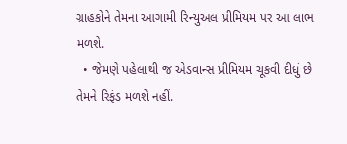ગ્રાહકોને તેમના આગામી રિન્યુઅલ પ્રીમિયમ પર આ લાભ મળશે.
  • જેમણે પહેલાથી જ એડવાન્સ પ્રીમિયમ ચૂકવી દીધું છે તેમને રિફંડ મળશે નહીં.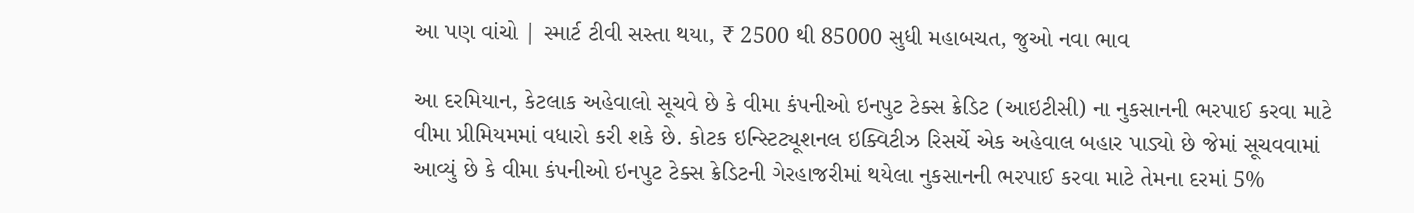આ પણ વાંચો | સ્માર્ટ ટીવી સસ્તા થયા, ₹ 2500 થી 85000 સુધી મહાબચત, જુઓ નવા ભાવ

આ દરમિયાન, કેટલાક અહેવાલો સૂચવે છે કે વીમા કંપનીઓ ઇનપુટ ટેક્સ ક્રેડિટ (આઇટીસી) ના નુકસાનની ભરપાઈ કરવા માટે વીમા પ્રીમિયમમાં વધારો કરી શકે છે. કોટક ઇન્સ્ટિટ્યૂશનલ ઇક્વિટીઝ રિસર્ચે એક અહેવાલ બહાર પાડ્યો છે જેમાં સૂચવવામાં આવ્યું છે કે વીમા કંપનીઓ ઇનપુટ ટેક્સ ક્રેડિટની ગેરહાજરીમાં થયેલા નુકસાનની ભરપાઈ કરવા માટે તેમના દરમાં 5%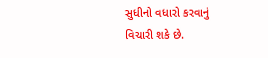સુધીનો વધારો કરવાનું વિચારી શકે છે.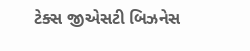ટેક્સ જીએસટી બિઝનેસ